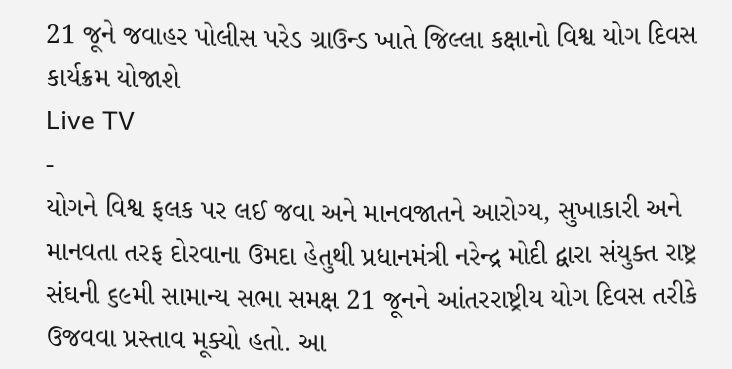21 જૂને જવાહર પોલીસ પરેડ ગ્રાઉન્ડ ખાતે જિલ્લા કક્ષાનો વિશ્વ યોગ દિવસ કાર્યક્રમ યોજાશે
Live TV
-
યોગને વિશ્વ ફલક પર લઈ જવા અને માનવજાતને આરોગ્ય, સુખાકારી અને માનવતા તરફ દોરવાના ઉમદા હેતુથી પ્રધાનમંત્રી નરેન્દ્ર મોદી દ્વારા સંયુક્ત રાષ્ટ્ર સંઘની ૬૯મી સામાન્ય સભા સમક્ષ 21 જૂનને આંતરરાષ્ટ્રીય યોગ દિવસ તરીકે ઉજવવા પ્રસ્તાવ મૂક્યો હતો. આ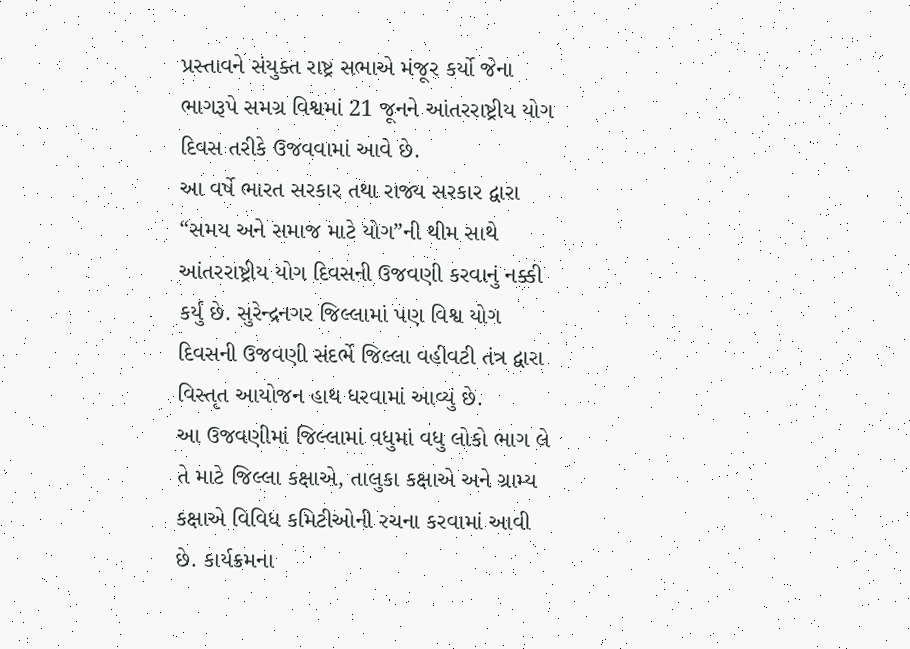પ્રસ્તાવને સંયુક્ત રાષ્ટ્ર સભાએ મંજૂર કર્યો જેના ભાગરૂપે સમગ્ર વિશ્વમાં 21 જૂનને આંતરરાષ્ટ્રીય યોગ દિવસ તરીકે ઉજવવામાં આવે છે.
આ વર્ષે ભારત સરકાર તથા રાજ્ય સરકાર દ્વારા “સમય અને સમાજ માટે યોગ”ની થીમ સાથે આંતરરાષ્ટ્રીય યોગ દિવસની ઉજવણી કરવાનું નક્કી કર્યું છે. સુરેન્દ્રનગર જિલ્લામાં પણ વિશ્વ યોગ દિવસની ઉજવણી સંદર્ભે જિલ્લા વહીવટી તંત્ર દ્વારા વિસ્તૃત આયોજન હાથ ધરવામાં આવ્યું છે.
આ ઉજવણીમાં જિલ્લામાં વધુમાં વધુ લોકો ભાગ લે તે માટે જિલ્લા કક્ષાએ, તાલુકા કક્ષાએ અને ગ્રામ્ય કક્ષાએ વિવિધ કમિટીઓની રચના કરવામાં આવી છે. કાર્યક્રમના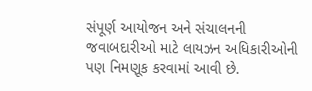સંપૂર્ણ આયોજન અને સંચાલનની જવાબદારીઓ માટે લાયઝન અધિકારીઓની પણ નિમણૂક કરવામાં આવી છે.